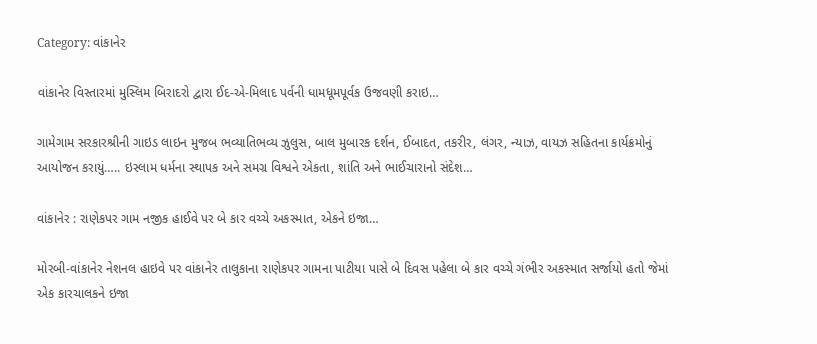Category: વાંકાનેર

વાંકાનેર વિસ્તારમાં મુસ્લિમ બિરાદરો દ્વારા ઈદ-એ-મિલાદ પર્વની ધામધૂમપૂર્વક ઉજવણી કરાઇ…

ગામેગામ સરકારશ્રીની ગાઇડ લાઇન મુજબ ભવ્યાતિભવ્ય ઝુલુસ, બાલ મુબારક દર્શન, ઈબાદત, તકરીર, લંગર, ન્યાઝ, વાયઝ સહિતના કાર્યક્રમોનું આયોજન કરાયું….. ઇસ્લામ ધર્મના સ્થાપક અને સમગ્ર વિશ્વને એકતા, શાંતિ અને ભાઈચારાનો સંદેશ…

વાંકાનેર : રાણેકપર ગામ નજીક હાઈવે પર બે કાર વચ્ચે અકસ્માત, એકને ઇજા…

મોરબી-વાંકાનેર નેશનલ હાઇવે પર વાંકાનેર તાલુકાના રાણેકપર ગામના પાટીયા પાસે બે દિવસ પહેલા બે કાર વચ્ચે ગંભીર અકસ્માત સર્જાયો હતો જેમાં એક કારચાલકને ઇજા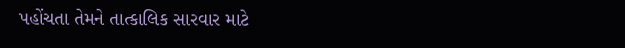પહોંચતા તેમને તાત્કાલિક સારવાર માટે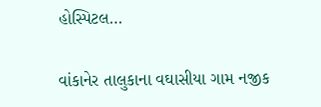હોસ્પિટલ…

વાંકાનેર તાલુકાના વઘાસીયા ગામ નજીક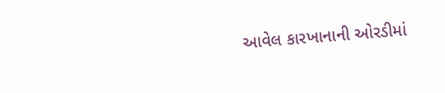આવેલ કારખાનાની ઓરડીમાં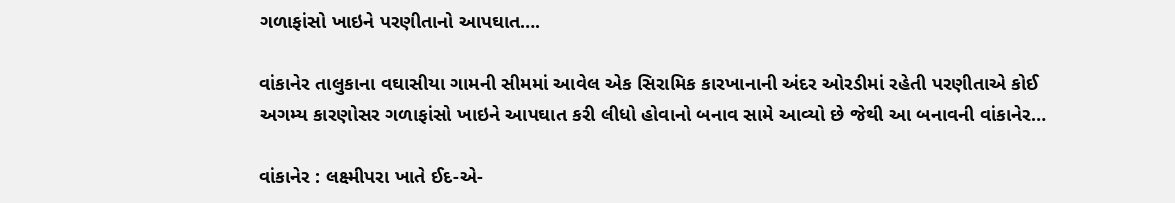ગળાફાંસો ખાઇને પરણીતાનો આપઘાત….

વાંકાનેર તાલુકાના વઘાસીયા ગામની સીમમાં આવેલ એક સિરામિક કારખાનાની અંદર ઓરડીમાં રહેતી પરણીતાએ કોઈ અગમ્ય કારણોસર ગળાફાંસો ખાઇને આપઘાત કરી લીધો હોવાનો બનાવ સામે આવ્યો છે જેથી આ બનાવની વાંકાનેર…

વાંકાનેર : લક્ષ્મીપરા ખાતે ઈદ-એ-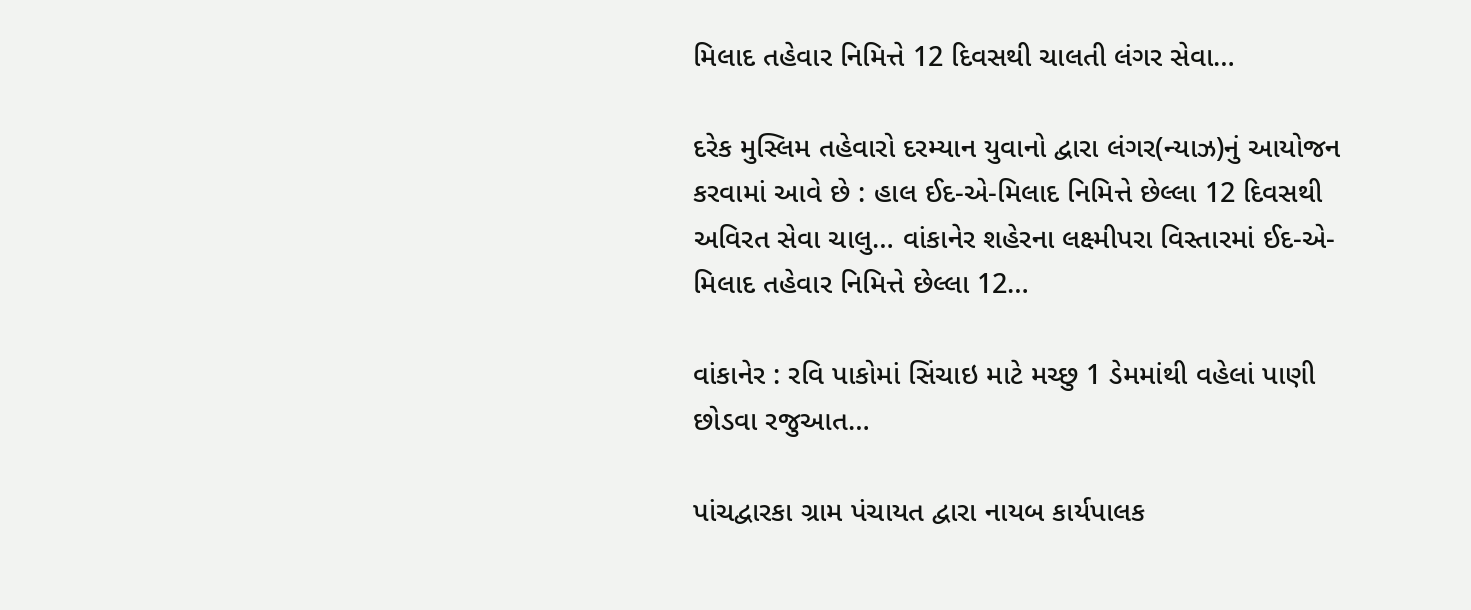મિલાદ તહેવાર નિમિત્તે 12 દિવસથી ચાલતી લંગર સેવા…

દરેક મુસ્લિમ તહેવારો દરમ્યાન યુવાનો દ્વારા લંગર(ન્યાઝ)નું આયોજન કરવામાં આવે છે : હાલ ઈદ-એ-મિલાદ નિમિત્તે છેલ્લા 12 દિવસથી અવિરત સેવા ચાલુ… વાંકાનેર શહેરના લક્ષ્મીપરા વિસ્તારમાં ઈદ-એ-મિલાદ તહેવાર નિમિત્તે છેલ્લા 12…

વાંકાનેર : રવિ પાકોમાં સિંચાઇ માટે મચ્છુ 1 ડેમમાંથી વહેલાં પાણી છોડવા રજુઆત…

પાંચદ્વારકા ગ્રામ પંચાયત દ્વારા નાયબ કાર્યપાલક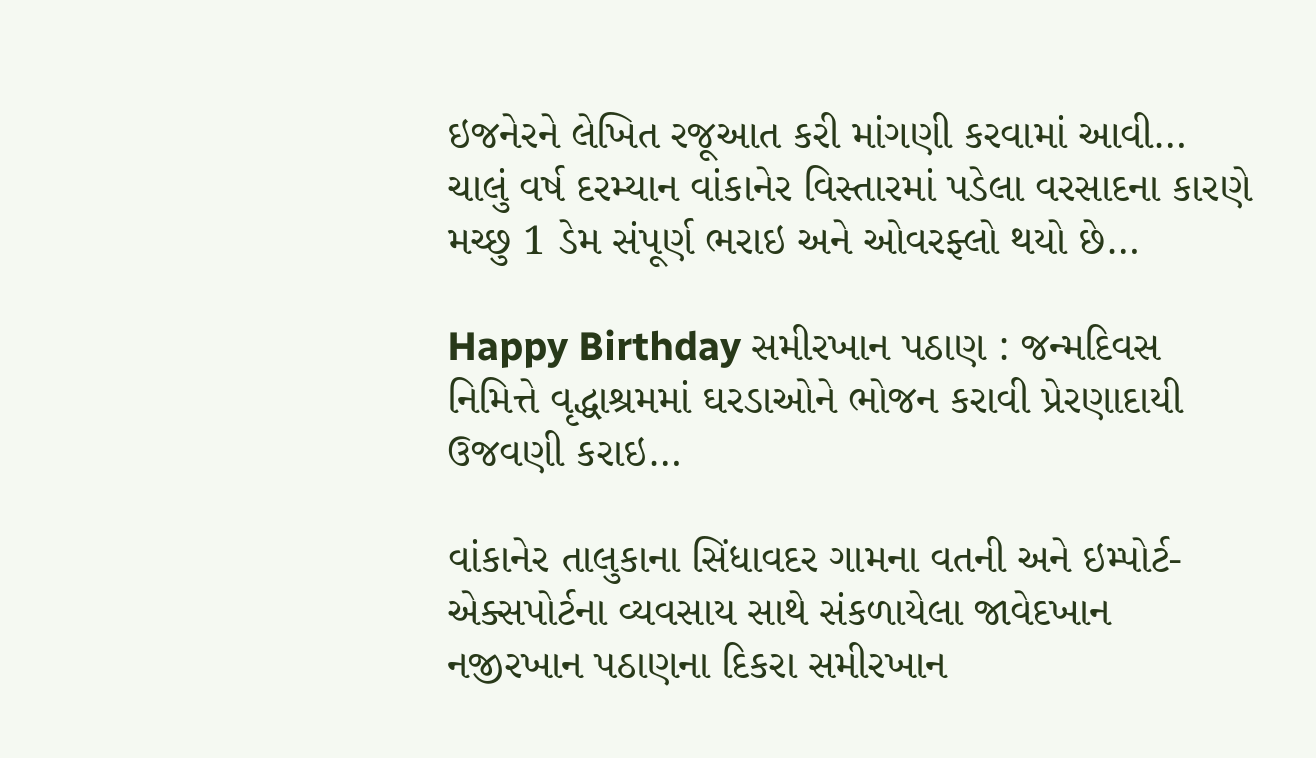ઇજનેરને લેખિત રજૂઆત કરી માંગણી કરવામાં આવી… ચાલું વર્ષ દરમ્યાન વાંકાનેર વિસ્તારમાં પડેલા વરસાદના કારણે મચ્છુ 1 ડેમ સંપૂર્ણ ભરાઇ અને ઓવરફ્લો થયો છે…

Happy Birthday સમીરખાન પઠાણ : જન્મદિવસ નિમિત્તે વૃદ્ધાશ્રમમાં ઘરડાઓને ભોજન કરાવી પ્રેરણાદાયી ઉજવણી કરાઇ…

વાંકાનેર તાલુકાના સિંધાવદર ગામના વતની અને ઇમ્પોર્ટ-એક્સપોર્ટના વ્યવસાય સાથે સંકળાયેલા જાવેદખાન નજીરખાન પઠાણના દિકરા સમીરખાન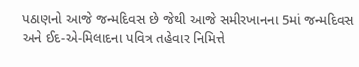પઠાણનો આજે જન્મદિવસ છે જેથી આજે સમીરખાનના 5માં જન્મદિવસ અને ઈદ-એ-મિલાદના પવિત્ર તહેવાર નિમિત્તે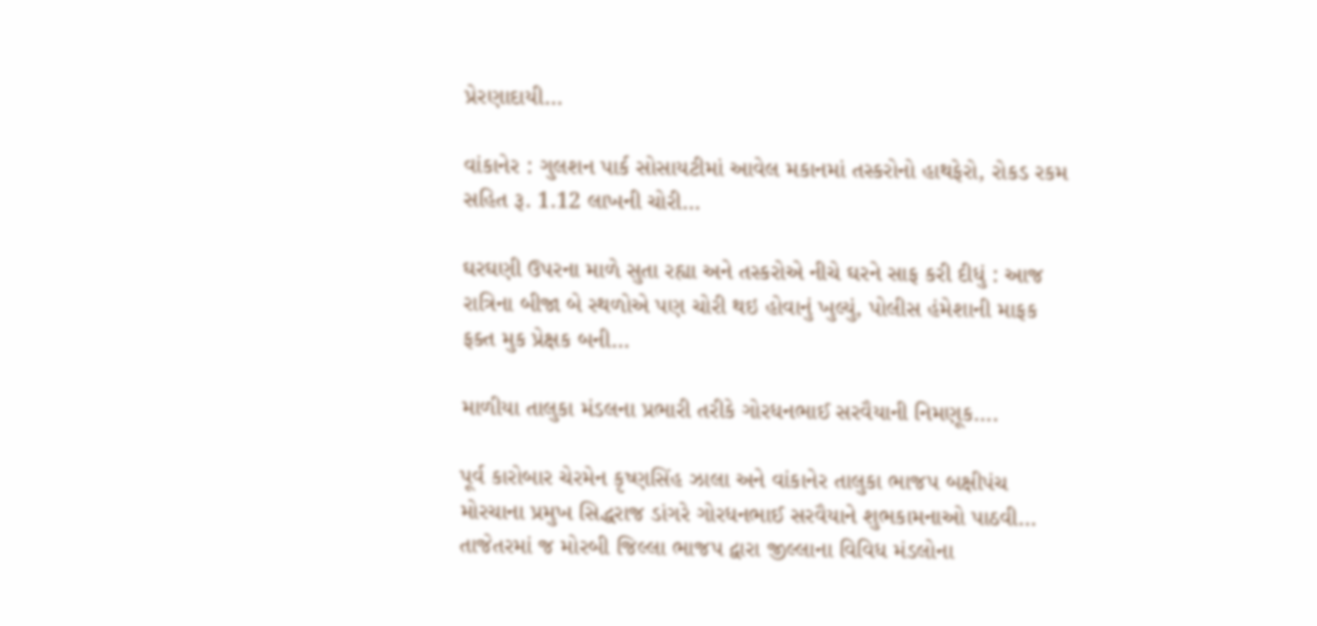પ્રેરણાદાયી…

વાંકાનેર : ગુલશન પાર્ક સોસાયટીમાં આવેલ મકાનમાં તસ્કરોનો હાથફેરો, રોકડ રકમ સહિત રૂ. 1.12 લાખની ચોરી…

ઘરઘણી ઉપરના માળે સુતા રહ્યા અને તસ્કરોએ નીચે ઘરને સાફ કરી દીધું : આજ રાત્રિના બીજા બે સ્થળોએ પણ ચોરી થઇ હોવાનું ખુલ્યું, પોલીસ હંમેશાની માફક ફક્ત મુક પ્રેક્ષક બની…

માળીયા તાલુકા મંડલના પ્રભારી તરીકે ગોરધનભાઈ સરવૈયાની નિમણૂક….

પૂર્વ કારોબાર ચેરમેન કૃષ્ણસિંહ ઝાલા અને વાંકાનેર તાલુકા ભાજપ બક્ષીપંચ મોરચાના પ્રમુખ સિદ્ધરાજ ડાંગરે ગોરધનભાઈ સરવૈયાને શુભકામનાઓ પાઠવી… તાજેતરમાં જ મોરબી જિલ્લા ભાજપ દ્વારા જીલ્લાના વિવિધ મંડલોના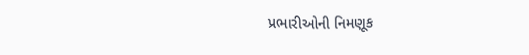પ્રભારીઓની નિમણૂક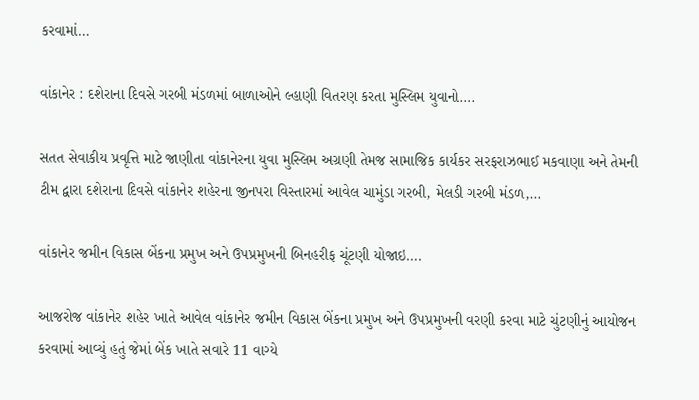કરવામાં…

વાંકાનેર : દશેરાના દિવસે ગરબી મંડળમાં બાળાઓને લ્હાણી વિતરણ કરતા મુસ્લિમ યુવાનો….

સતત સેવાકીય પ્રવૃત્તિ માટે જાણીતા વાંકાનેરના યુવા મુસ્લિમ અગ્રણી તેમજ સામાજિક કાર્યકર સરફરાઝભાઈ મકવાણા અને તેમની ટીમ દ્વારા દશેરાના દિવસે વાંકાનેર શહેરના જીનપરા વિસ્તારમાં આવેલ ચામુંડા ગરબી, મેલડી ગરબી મંડળ,…

વાંકાનેર જમીન વિકાસ બેંકના પ્રમુખ અને ઉપપ્રમુખની બિનહરીફ ચૂંટણી યોજાઇ….

આજરોજ વાંકાનેર શહેર ખાતે આવેલ વાંકાનેર જમીન વિકાસ બેંકના પ્રમુખ અને ઉપપ્રમુખની વરણી કરવા માટે ચુંટણીનું આયોજન કરવામાં આવ્યું હતું જેમાં બેંક ખાતે સવારે 11 વાગ્યે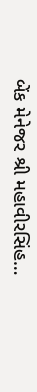બેંક મેનેજર શ્રી મહાવીરસિંહ…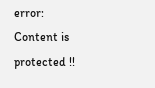error: Content is protected !!